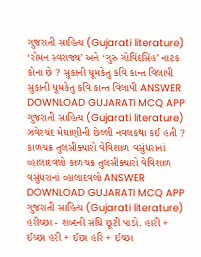ગુજરાતી સાહિત્ય (Gujarati literature) ‘રોમન સ્વરાજ્ય’ અને ‘ગુરુ ગોવિંદસિંહ’ નાટક કોના છે ? સુકાની ધૂમકેતુ કવિ કાન્ત વિલાપી સુકાની ધૂમકેતુ કવિ કાન્ત વિલાપી ANSWER DOWNLOAD GUJARATI MCQ APP
ગુજરાતી સાહિત્ય (Gujarati literature) ઝવેરચંદ મેઘાણીની છેલ્લી નવલકથા કઈ હતી ? કાળચક્ર તુલસીક્યારો વેવિશાળ વસુંધરાનાં વ્હાલાદવલો કાળચક્ર તુલસીક્યારો વેવિશાળ વસુંધરાનાં વ્હાલાદવલો ANSWER DOWNLOAD GUJARATI MCQ APP
ગુજરાતી સાહિત્ય (Gujarati literature) હરીચ્છા - શબ્દની સંધિ છૂટી પાડો. હારી + ઈચ્છા હરી + ઈછા હરિ + ઈચ્છા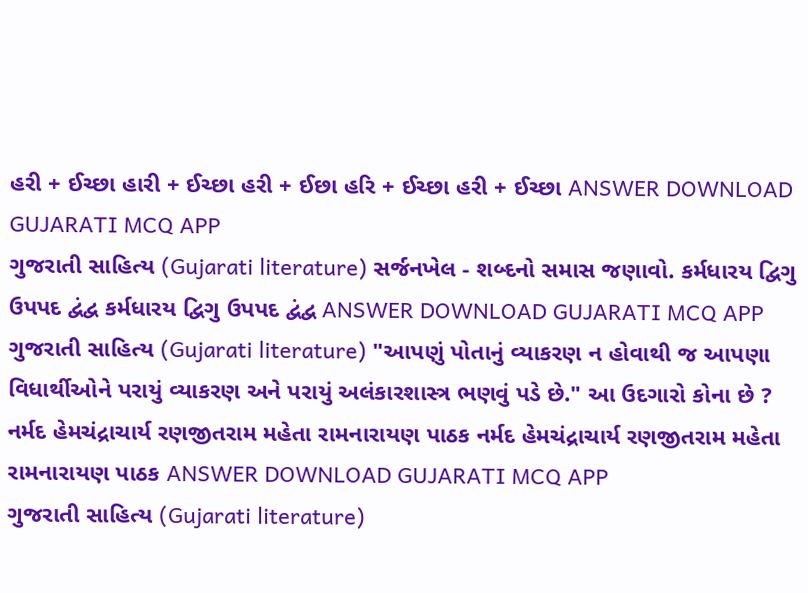હરી + ઈચ્છા હારી + ઈચ્છા હરી + ઈછા હરિ + ઈચ્છા હરી + ઈચ્છા ANSWER DOWNLOAD GUJARATI MCQ APP
ગુજરાતી સાહિત્ય (Gujarati literature) સર્જનખેલ - શબ્દનો સમાસ જણાવો. કર્મધારય દ્વિગુ ઉપપદ દ્વંદ્વ કર્મધારય દ્વિગુ ઉપપદ દ્વંદ્વ ANSWER DOWNLOAD GUJARATI MCQ APP
ગુજરાતી સાહિત્ય (Gujarati literature) "આપણું પોતાનું વ્યાકરણ ન હોવાથી જ આપણા વિધાર્થીઓને પરાયું વ્યાકરણ અને પરાયું અલંકારશાસ્ત્ર ભણવું પડે છે." આ ઉદગારો કોના છે ? નર્મદ હેમચંદ્રાચાર્ય રણજીતરામ મહેતા રામનારાયણ પાઠક નર્મદ હેમચંદ્રાચાર્ય રણજીતરામ મહેતા રામનારાયણ પાઠક ANSWER DOWNLOAD GUJARATI MCQ APP
ગુજરાતી સાહિત્ય (Gujarati literature)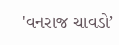'વનરાજ ચાવડો’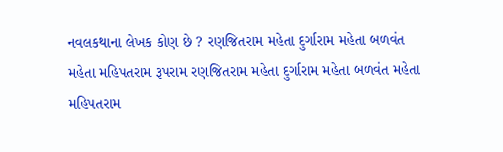નવલકથાના લેખક કોણ છે ? રણજિતરામ મહેતા દુર્ગારામ મહેતા બળવંત મહેતા મહિપતરામ રૂપરામ રણજિતરામ મહેતા દુર્ગારામ મહેતા બળવંત મહેતા મહિપતરામ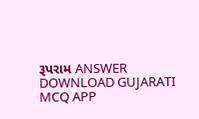રૂપરામ ANSWER DOWNLOAD GUJARATI MCQ APP